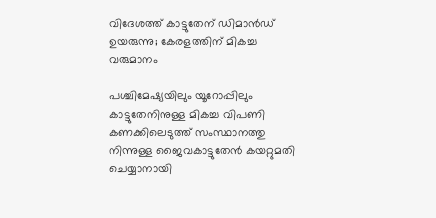വിദേശത്ത് കാട്ടുതേന് ഡിമാന്‍ഡ് ഉയരുന്നു; കേരളത്തിന് മികച്ച വരുമാനം

പശ്ചിമേഷ്യയിലും യൂറോപ്പിലും കാട്ടുതേനിനുള്ള മികച്ച വിപണി കണക്കിലെടുത്ത് സംസ്ഥാനത്തു നിന്നുള്ള ജൈവകാട്ടുതേന്‍ കയറ്റുമതി ചെയ്യാനായി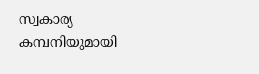സ്വകാര്യ കമ്പനിയുമായി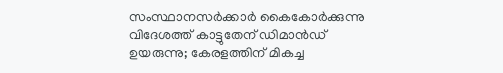സംസ്ഥാനസര്‍ക്കാര്‍ കൈകോര്‍ക്കുന്നു
വിദേശത്ത് കാട്ടുതേന് ഡിമാന്‍ഡ് ഉയരുന്നു; കേരളത്തിന് മികച്ച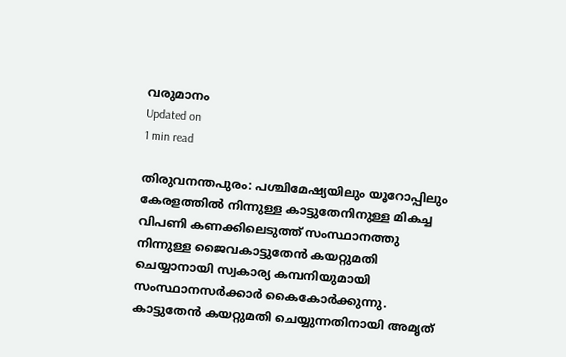വരുമാനം
Updated on
1 min read

തിരുവനന്തപുരം: പശ്ചിമേഷ്യയിലും യൂറോപ്പിലും കേരളത്തില്‍ നിന്നുള്ള കാട്ടുതേനിനുള്ള മികച്ച വിപണി കണക്കിലെടുത്ത് സംസ്ഥാനത്തു നിന്നുള്ള ജൈവകാട്ടുതേന്‍ കയറ്റുമതി ചെയ്യാനായി സ്വകാര്യ കമ്പനിയുമായി സംസ്ഥാനസര്‍ക്കാര്‍ കൈകോര്‍ക്കുന്നു. കാട്ടുതേന്‍ കയറ്റുമതി ചെയ്യുന്നതിനായി അമൃത്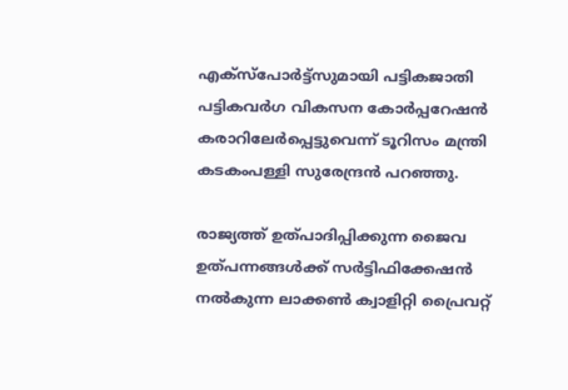എക്‌സ്‌പോര്‍ട്ട്‌സുമായി പട്ടികജാതി പട്ടികവര്‍ഗ വികസന കോര്‍പ്പറേഷന്‍ കരാറിലേര്‍പ്പെട്ടുവെന്ന് ടൂറിസം മന്ത്രി കടകംപള്ളി സുരേന്ദ്രന്‍ പറഞ്ഞു.

രാജ്യത്ത് ഉത്പാദിപ്പിക്കുന്ന ജൈവ ഉത്പന്നങ്ങള്‍ക്ക് സര്‍ട്ടിഫിക്കേഷന്‍ നല്‍കുന്ന ലാക്കണ്‍ ക്വാളിറ്റി പ്രൈവറ്റ്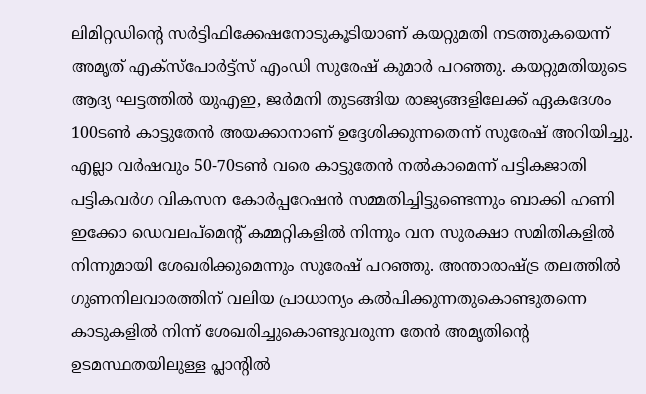ലിമിറ്റഡിന്റെ സര്‍ട്ടിഫിക്കേഷനോടുകൂടിയാണ് കയറ്റുമതി നടത്തുകയെന്ന് അമൃത് എക്‌സ്‌പോര്‍ട്ട്‌സ് എംഡി സുരേഷ് കുമാര്‍ പറഞ്ഞു. കയറ്റുമതിയുടെ ആദ്യ ഘട്ടത്തില്‍ യുഎഇ, ജര്‍മനി തുടങ്ങിയ രാജ്യങ്ങളിലേക്ക് ഏകദേശം 100ടണ്‍ കാട്ടുതേന്‍ അയക്കാനാണ് ഉദ്ദേശിക്കുന്നതെന്ന് സുരേഷ് അറിയിച്ചു. എല്ലാ വര്‍ഷവും 50-70ടണ്‍ വരെ കാട്ടുതേന്‍ നല്‍കാമെന്ന് പട്ടികജാതി പട്ടികവര്‍ഗ വികസന കോര്‍പ്പറേഷന്‍ സമ്മതിച്ചിട്ടുണ്ടെന്നും ബാക്കി ഹണി ഇക്കോ ഡെവലപ്‌മെന്റ് കമ്മറ്റികളില്‍ നിന്നും വന സുരക്ഷാ സമിതികളില്‍ നിന്നുമായി ശേഖരിക്കുമെന്നും സുരേഷ് പറഞ്ഞു. അന്താരാഷ്ട്ര തലത്തില്‍ ഗുണനിലവാരത്തിന് വലിയ പ്രാധാന്യം കല്‍പിക്കുന്നതുകൊണ്ടുതന്നെ കാടുകളില്‍ നിന്ന് ശേഖരിച്ചുകൊണ്ടുവരുന്ന തേന്‍ അമൃതിന്റെ ഉടമസ്ഥതയിലുള്ള പ്ലാന്റില്‍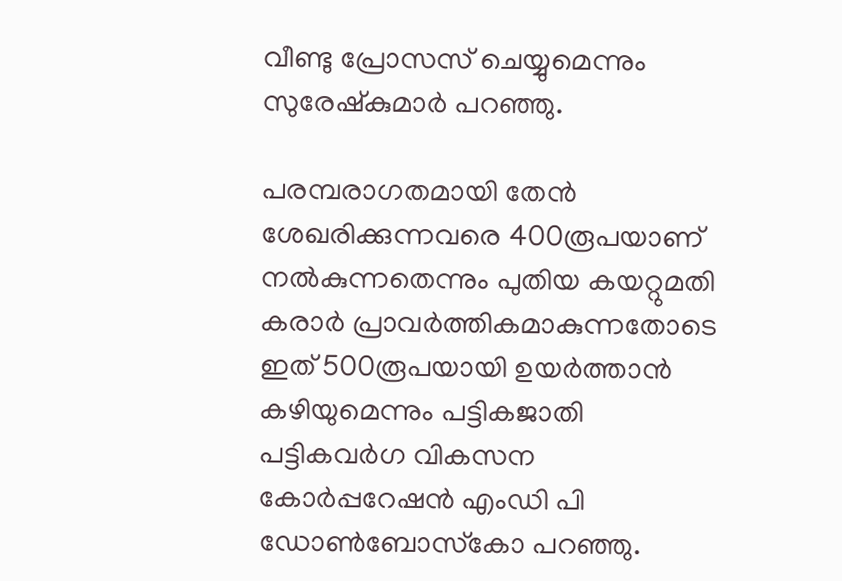വീണ്ടു പ്രോസസ് ചെയ്യുമെന്നും സുരേഷ്‌കുമാര്‍ പറഞ്ഞു.

പരമ്പരാഗതമായി തേന്‍ ശേഖരിക്കുന്നവരെ 400രൂപയാണ് നല്‍കുന്നതെന്നും പുതിയ കയറ്റുമതി കരാര്‍ പ്രാവര്‍ത്തികമാകുന്നതോടെ ഇത് 500രൂപയായി ഉയര്‍ത്താന്‍ കഴിയുമെന്നും പട്ടികജാതി പട്ടികവര്‍ഗ വികസന കോര്‍പ്പറേഷന്‍ എംഡി പി ഡോണ്‍ബോസ്‌കോ പറഞ്ഞു.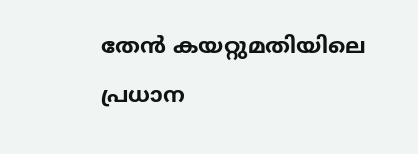തേന്‍ കയറ്റുമതിയിലെ പ്രധാന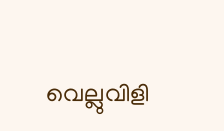വെല്ലുവിളി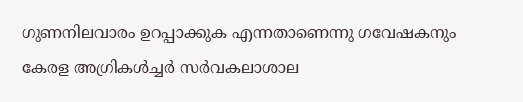ഗുണനിലവാരം ഉറപ്പാക്കുക എന്നതാണെന്നു ഗവേഷകനും കേരള അഗ്രികള്‍ച്ചര്‍ സര്‍വകലാശാല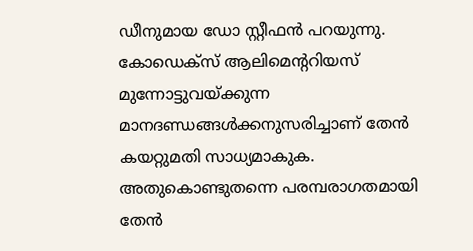ഡീനുമായ ഡോ സ്റ്റീഫന്‍ പറയുന്നു. കോഡെക്‌സ് ആലിമെന്ററിയസ് മുന്നോട്ടുവയ്ക്കുന്ന മാനദണ്ഡങ്ങള്‍ക്കനുസരിച്ചാണ് തേന്‍ കയറ്റുമതി സാധ്യമാകുക. അതുകൊണ്ടുതന്നെ പരമ്പരാഗതമായി തേന്‍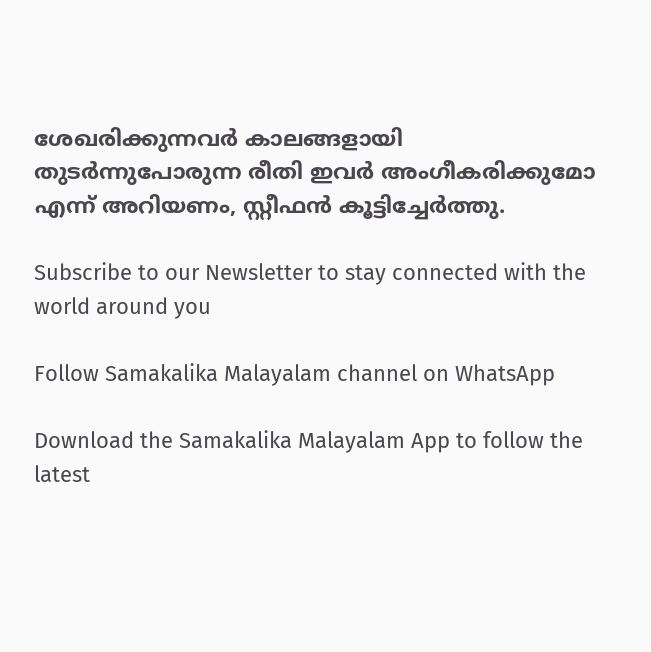ശേഖരിക്കുന്നവര്‍ കാലങ്ങളായി തുടര്‍ന്നുപോരുന്ന രീതി ഇവര്‍ അംഗീകരിക്കുമോ എന്ന് അറിയണം, സ്റ്റീഫന്‍ കൂട്ടിച്ചേര്‍ത്തു.

Subscribe to our Newsletter to stay connected with the world around you

Follow Samakalika Malayalam channel on WhatsApp

Download the Samakalika Malayalam App to follow the latest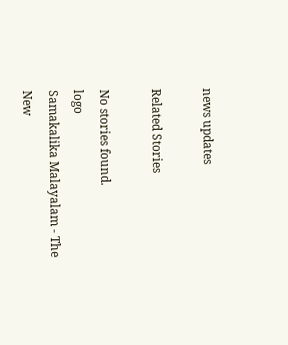news updates

Related Stories

No stories found.
logo
Samakalika Malayalam - The New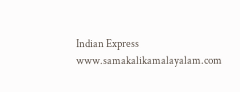Indian Express
www.samakalikamalayalam.com